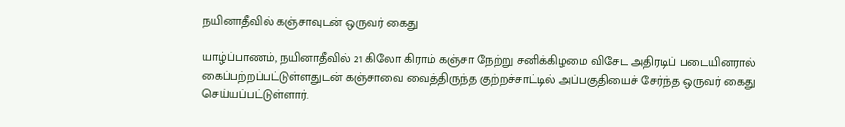நயினாதீவில் கஞ்சாவுடன் ஒருவர் கைது

யாழ்ப்பாணம், நயினாதீவில் 21 கிலோ கிராம் கஞ்சா நேற்று சனிக்கிழமை விசேட அதிரடிப் படையினரால் கைப்பற்றப்பட்டுள்ளதுடன் கஞ்சாவை வைத்திருந்த குற்றச்சாட்டில் அப்பகுதியைச் சேர்ந்த ஒருவர் கைது செய்யப்பட்டுள்ளார்.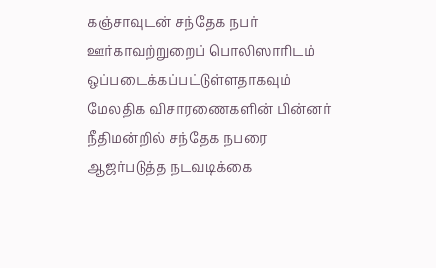கஞ்சாவுடன் சந்தேக நபர் ஊர்காவற்றுறைப் பொலிஸாரிடம் ஒப்படைக்கப்பட்டுள்ளதாகவும் மேலதிக விசாரணைகளின் பின்னர் நீதிமன்றில் சந்தேக நபரை ஆஜர்படுத்த நடவடிக்கை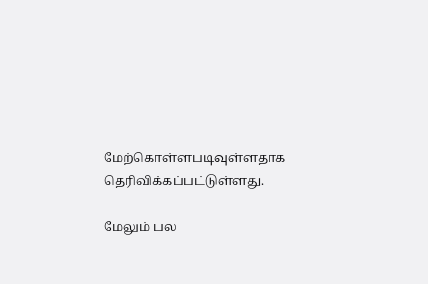மேற்கொள்ளபடிவுள்ளதாக தெரிவிக்கப்பட்டுள்ளது.

மேலும் பல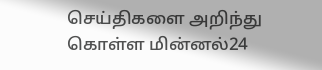செய்திகளை அறிந்து கொள்ள மின்னல்24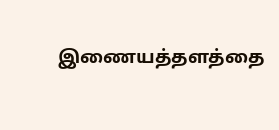இணையத்தளத்தை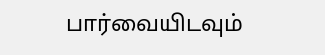பார்வையிடவும்